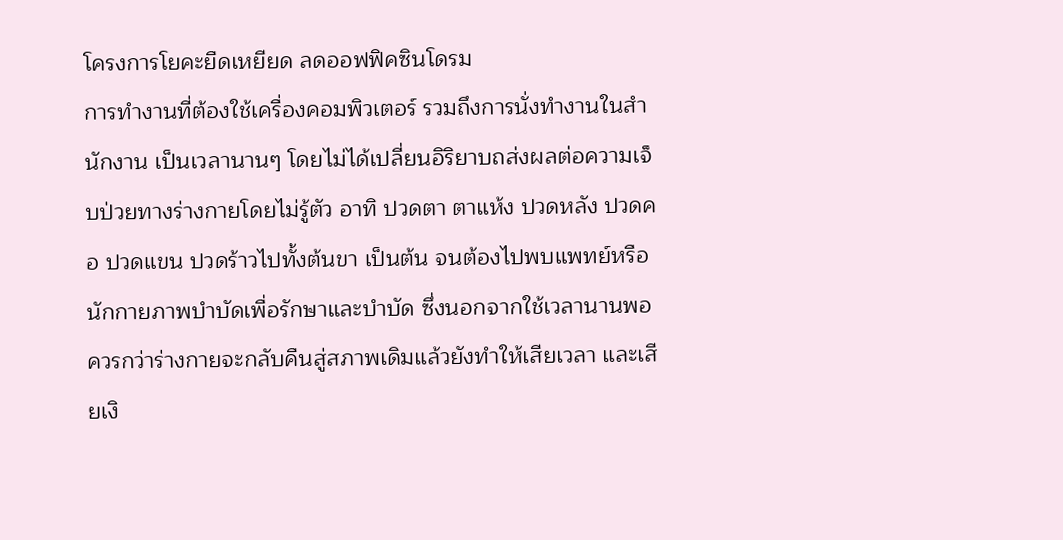โครงการโยคะยืดเหยียด ลดออฟฟิคซินโดรม
การทำงานที่ต้องใช้เครื่องคอมพิวเตอร์ รวมถึงการนั่งทำงานในสำนักงาน เป็นเวลานานๆ โดยไม่ได้เปลี่ยนอิริยาบถส่งผลต่อความเจ็บป่วยทางร่างกายโดยไม่รู้ตัว อาทิ ปวดตา ตาแห้ง ปวดหลัง ปวดคอ ปวดแขน ปวดร้าวไปทั้งต้นขา เป็นต้น จนต้องไปพบแพทย์หรือนักกายภาพบำบัดเพื่อรักษาและบำบัด ซึ่งนอกจากใช้เวลานานพอควรกว่าร่างกายจะกลับคืนสู่สภาพเดิมแล้วยังทำให้เสียเวลา และเสียเงิ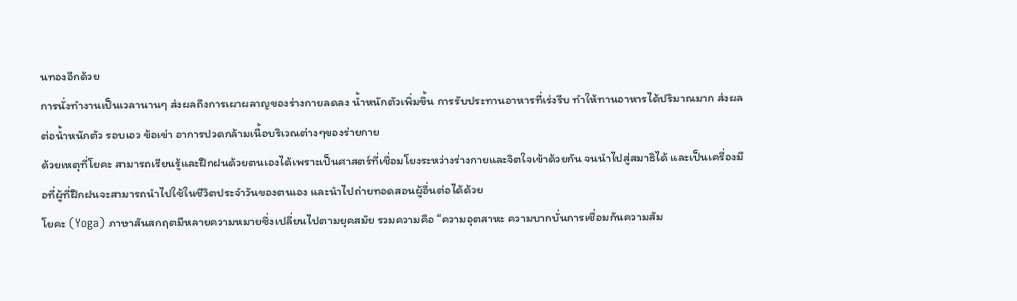นทองอีกด้วย
การนั่งทำงานเป็นเวลานานๆ ส่งผลถึงการเผาผลาญของร่างกายลดลง น้ำหนักตัวเพิ่มขึ้น การรับประทานอาหารที่เร่งรีบ ทำให้ทานอาหารได้ปริมาณมาก ส่งผลต่อน้ำหนักตัว รอบเอว ข้อเข่า อาการปวดกล้ามเนื้อบริเวณต่างๆของร่ายกาย
ด้วยเหตุที่โยคะ สามารถเรียนรู้และฝึกฝนด้วยตนเองได้เพราะเป็นศาสตร์ที่เชื่อมโยงระหว่างร่างกายและจิตใจเข้าด้วยกัน จนนำไปสู่สมาธิได้ และเป็นเครื่องมือที่ผู้ที่ฝึกฝนจะสามารถนำไปใช้ในชีวิตประจำวันของตนเอง และนำไปถ่ายทอดสอนผู้อื่นต่อได้ด้วย
โยคะ (Yoga) ภาษาสันสกฤตมีหลายความหมายซึ่งเปลี่ยนไปตามยุคสมัย รวมความคือ “ความอุตสาหะ ความบากบั่นการเชื่อมกันความสัม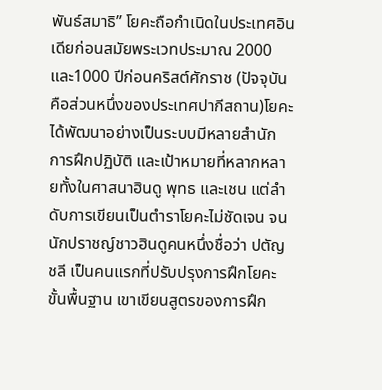พันธ์สมาธิ” โยคะถือกำเนิดในประเทศอินเดียก่อนสมัยพระเวทประมาณ 2000 และ1000 ปีก่อนคริสต์ศักราช (ปัจจุบัน คือส่วนหนึ่งของประเทศปากีสถาน)โยคะได้พัฒนาอย่างเป็นระบบมีหลายสำนัก การฝึกปฏิบัติ และเป้าหมายที่หลากหลายทั้งในศาสนาฮินดู พุทธ และเชน แต่ลำดับการเขียนเป็นตำราโยคะไม่ชัดเจน จนนักปราชญ์ชาวฮินดูคนหนึ่งชื่อว่า ปตัญชลี เป็นคนแรกที่ปรับปรุงการฝึกโยคะขั้นพื้นฐาน เขาเขียนสูตรของการฝึก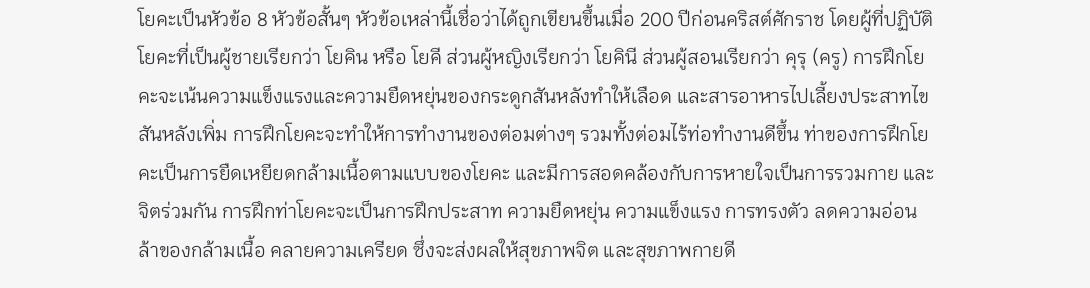โยคะเป็นหัวข้อ 8 หัวข้อสั้นๆ หัวข้อเหล่านี้เชื่อว่าได้ถูกเขียนขึ้นเมื่อ 200 ปีก่อนคริสต์ศักราช โดยผู้ที่ปฏิบัติโยคะที่เป็นผู้ชายเรียกว่า โยคิน หรือ โยคี ส่วนผู้หญิงเรียกว่า โยคินี ส่วนผู้สอนเรียกว่า คุรุ (ครู) การฝึกโยคะจะเน้นความแข็งแรงและความยืดหยุ่นของกระดูกสันหลังทำให้เลือด และสารอาหารไปเลี้ยงประสาทไขสันหลังเพิ่ม การฝึกโยคะจะทำให้การทำงานของต่อมต่างๆ รวมทั้งต่อมไร้ท่อทำงานดีขึ้น ท่าของการฝึกโยคะเป็นการยืดเหยียดกล้ามเนื้อตามแบบของโยคะ และมีการสอดคล้องกับการหายใจเป็นการรวมกาย และจิตร่วมกัน การฝึกท่าโยคะจะเป็นการฝึกประสาท ความยืดหยุ่น ความแข็งแรง การทรงตัว ลดความอ่อนล้าของกล้ามเนื้อ คลายความเครียด ซึ่งจะส่งผลให้สุขภาพจิต และสุขภาพกายดี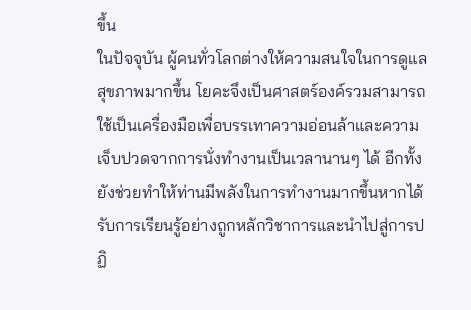ขึ้น
ในปัจจุบัน ผู้คนทั่วโลกต่างให้ความสนใจในการดูแลสุขภาพมากขึ้น โยคะจึงเป็นศาสตร์องค์รวมสามารถใช้เป็นเครื่องมือเพื่อบรรเทาความอ่อนล้าและความเจ็บปวดจากการนั่งทำงานเป็นเวลานานๆ ได้ อีกทั้งยังช่วยทำให้ท่านมีพลังในการทำงานมากขึ้นหากได้รับการเรียนรู้อย่างถูกหลักวิชาการและนำไปสู่การปฏิ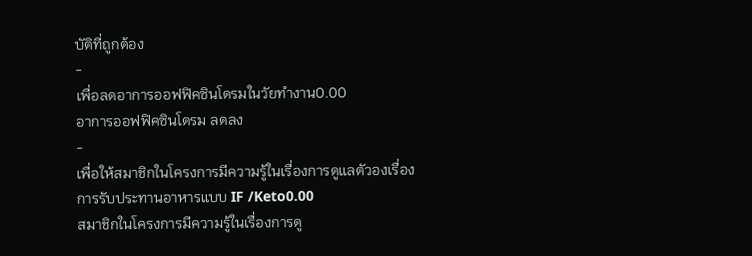บัติที่ถูกต้อง
-
เพื่อลดอาการออฟฟิคซินโดรมในวัยทำงาน0.00
อาการออฟฟิคซินโดรม ลดลง
-
เพื่อให้สมาชิกในโครงการมีความรู้ในเรื่องการดูแลตัวองเรื่องการรับประทานอาหารแบบ IF /Keto0.00
สมาชิกในโครงการมีความรู้ในเรื่องการดู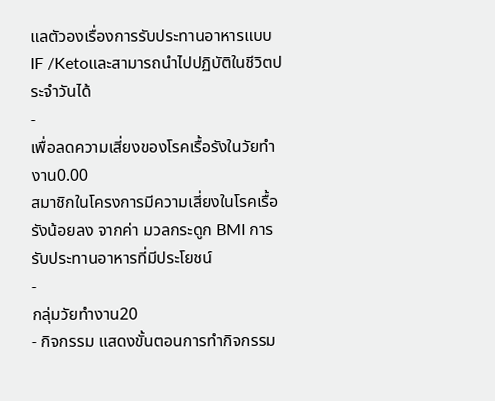แลตัวองเรื่องการรับประทานอาหารแบบ IF /Ketoและสามารถนำไปปฏิบัติในชีวิตประจำวันได้
-
เพื่อลดความเสี่ยงของโรคเรื้อรังในวัยทำงาน0.00
สมาชิกในโครงการมีความเสี่ยงในโรคเรื้อรังน้อยลง จากค่า มวลกระดูก BMI การรับประทานอาหารที่มีประโยชน์
-
กลุ่มวัยทำงาน20
- กิจกรรม แสดงขั้นตอนการทำกิจกรรม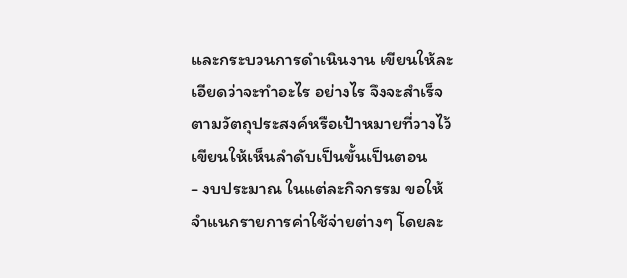และกระบวนการดำเนินงาน เขียนให้ละเอียดว่าจะทำอะไร อย่างไร จึงจะสำเร็จตามวัตถุประสงค์หรือเป้าหมายที่วางไว้ เขียนให้เห็นลำดับเป็นขั้นเป็นตอน
- งบประมาณ ในแต่ละกิจกรรม ขอให้จำแนกรายการค่าใช้จ่ายต่างๆ โดยละ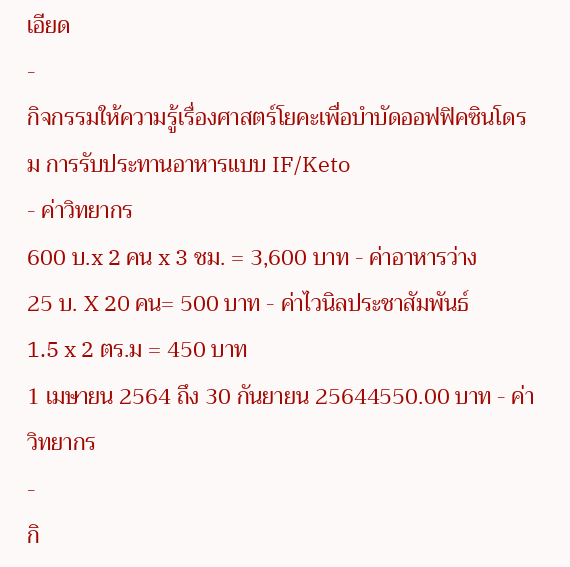เอียด
-
กิจกรรมให้ความรู้เรื่องศาสตร์โยคะเพื่อบำบัดออฟฟิคซินโดรม การรับประทานอาหารแบบ IF/Keto
- ค่าวิทยากร
600 บ.x 2 คน x 3 ชม. = 3,600 บาท - ค่าอาหารว่าง
25 บ. X 20 คน= 500 บาท - ค่าไวนิลประชาสัมพันธ์
1.5 x 2 ตร.ม = 450 บาท
1 เมษายน 2564 ถึง 30 กันยายน 25644550.00 บาท - ค่าวิทยากร
-
กิ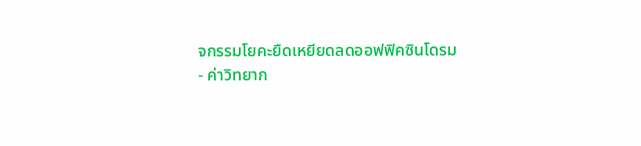จกรรมโยคะยืดเหยียดลดออฟฟิคซินโดรม
- ค่าวิทยาก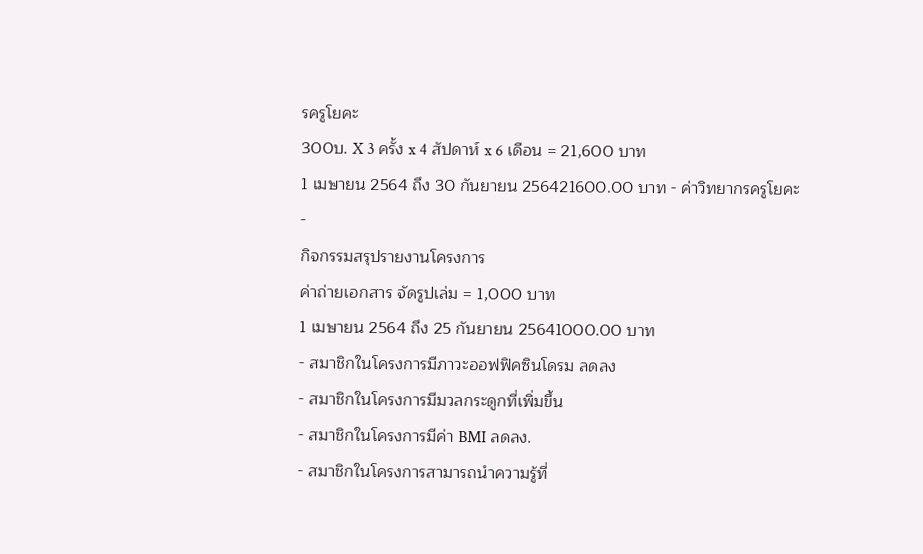รครูโยคะ
300บ. X 3 ครั้ง x 4 สัปดาห์ x 6 เดือน = 21,600 บาท
1 เมษายน 2564 ถึง 30 กันยายน 256421600.00 บาท - ค่าวิทยากรครูโยคะ
-
กิจกรรมสรุปรายงานโครงการ
ค่าถ่ายเอกสาร จัดรูปเล่ม = 1,000 บาท
1 เมษายน 2564 ถึง 25 กันยายน 25641000.00 บาท
- สมาชิกในโครงการมีภาวะออฟฟิคซินโดรม ลดลง
- สมาชิกในโครงการมีมวลกระดูกที่เพิ่มขึ้น
- สมาชิกในโครงการมีค่า BMI ลดลง.
- สมาชิกในโครงการสามารถนำความรู้ที่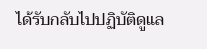ได้รับกลับไปปฏิบัติดูแล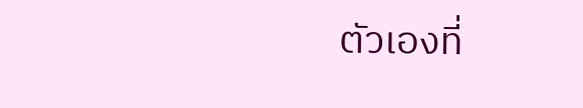ตัวเองที่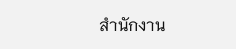สำนักงาน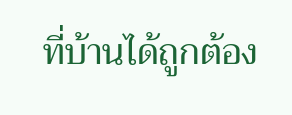ที่บ้านได้ถูกต้อง